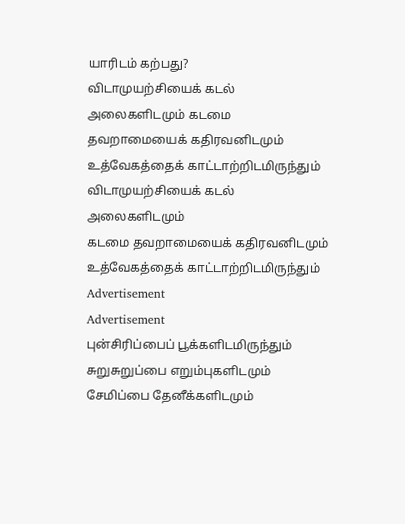யாரிடம் கற்பது?
விடாமுயற்சியைக் கடல் அலைகளிடமும் கடமை தவறாமையைக் கதிரவனிடமும் உத்வேகத்தைக் காட்டாற்றிடமிருந்தும்
விடாமுயற்சியைக் கடல் அலைகளிடமும்
கடமை தவறாமையைக் கதிரவனிடமும்
உத்வேகத்தைக் காட்டாற்றிடமிருந்தும்
Advertisement
Advertisement
புன்சிரிப்பைப் பூக்களிடமிருந்தும்
சுறுசுறுப்பை எறும்புகளிடமும்
சேமிப்பை தேனீக்களிடமும்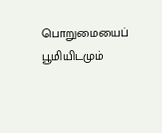பொறுமையைப் பூமியிடமும்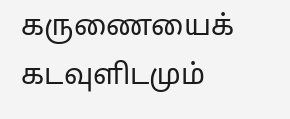கருணையைக் கடவுளிடமும்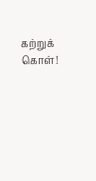கற்றுக் கொள்!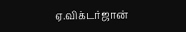ஏ.விக்டர்ஜான்